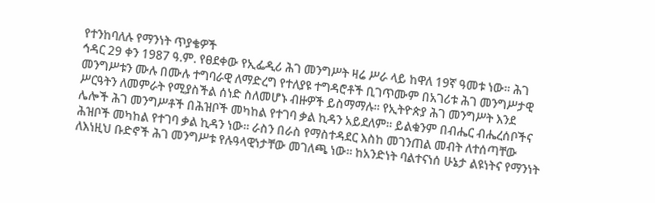የተንከባለሉ የማንነት ጥያቄዎች
ኅዳር 29 ቀን 1987 ዓ.ም. የፀደቀው የኢፌዲሪ ሕገ መንግሥት ዛሬ ሥራ ላይ ከዋለ 19ኛ ዓመቱ ነው፡፡ ሕገ መንግሥቱን ሙሉ በሙሉ ተግባራዊ ለማድረግ የተለያዩ ተግዳሮቶች ቢገጥሙም በአገሪቱ ሕገ መንግሥታዊ ሥርዓትን ለመምራት የሚያስችል ሰነድ ስለመሆኑ ብዙዎች ይስማማሉ፡፡ የኢትዮጵያ ሕገ መንግሥት እንደ ሌሎች ሕገ መንግሥቶች በሕዝቦች መካከል የተገባ ቃል ኪዳን አይደለም፡፡ ይልቁንም በብሔር ብሔረሰቦችና ሕዝቦች መካከል የተገባ ቃል ኪዳን ነው፡፡ ራስን በራስ የማስተዳደር እስከ መገንጠል መብት ለተሰጣቸው ለእነዚህ ቡድኖች ሕገ መንግሥቱ የሉዓላዊነታቸው መገለጫ ነው፡፡ ከአንድነት ባልተናነሰ ሁኔታ ልዩነትና የማንነት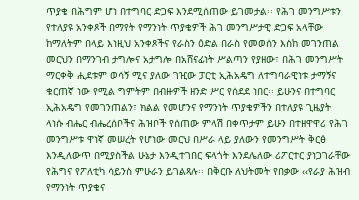ጥያቄ በሕግም ሆነ በተግባር ድጋፍ እንደሚሰጠው ይገመታል፡፡ የሕገ መንግሥቱን የተለያዩ አንቀጾች በማየት የማንነት ጥያቄዎች ሕገ መንግሥታዊ ድጋፍ አላቸው ከማለትም በላይ እነዚህ አንቀጾችና የራስን ዕድል በራስ የመወሰን እስከ መገንጠል መርህን በማንገብ ታግሎና አታግሎ በአሸናፊነት ሥልጣን የያዘው፣ በሕገ መንግሥት ማርቀቅ ሒደቱም ወሳኝ ሚና ያለው ገዢው ፓርቲ ኢሕአዴግ ለተግባራዊነቱ ታማኝና ቁርጠኛ ነው የሚል ግምትም በብዙዎች ዘንድ ሥር የሰደደ ነበር፡፡ ይሁንና በተግባር ኢሕአዴግ የመገንጠልን፣ ክልል የመሆንና የማንነት ጥያቄዎችን በተለያዩ ጊዜያት ላነሱ ብሔር ብሔረሰቦችና ሕዝቦች የሰጠው ምላሽ በቀጥታም ይሁን በተዘዋዋሪ የሕገ መንግሥቱ ዋነኛ መሠረት የሆነው መርህ በሥራ ላይ ያለውን የመንግሥት ቅርፅ እንዲለውጥ በሚያስችል ሁኔታ እንዲተገበር ፍላጎት እንደሌለው ሪፖርተር ያነጋገራቸው የሕግና የፖለቲካ ሳይንስ ምሁራን ይገልጻሉ፡፡ በቅርቡ ለህትመት የበቃው ‹‹የራያ ሕዝብ የማንነት ጥያቄና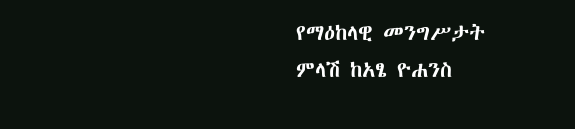የማዕከላዊ መንግሥታት ምላሽ ከአፄ ዮሐንስ